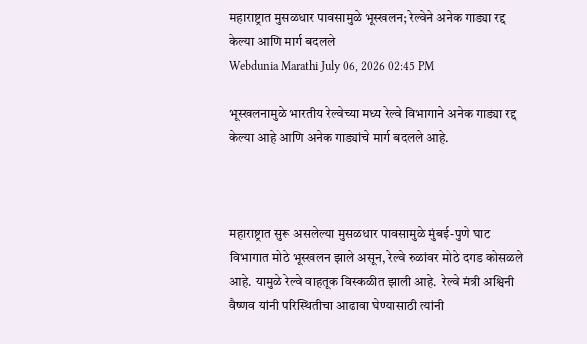महाराष्ट्रात मुसळधार पावसामुळे भूस्खलन; रेल्वेने अनेक गाड्या रद्द केल्या आणि मार्ग बदलले
Webdunia Marathi July 06, 2026 02:45 PM

भूस्खलनामुळे भारतीय रेल्वेच्या मध्य रेल्वे विभागाने अनेक गाड्या रद्द केल्या आहे आणि अनेक गाड्यांचे मार्ग बदलले आहे.



महाराष्ट्रात सुरू असलेल्या मुसळधार पावसामुळे मुंबई-पुणे घाट विभागात मोठे भूस्खलन झाले असून, रेल्वे रुळांवर मोठे दगड कोसळले आहे. यामुळे रेल्वे वाहतूक विस्कळीत झाली आहे.  रेल्वे मंत्री अश्विनी वैष्णव यांनी परिस्थितीचा आढावा घेण्यासाठी त्यांनी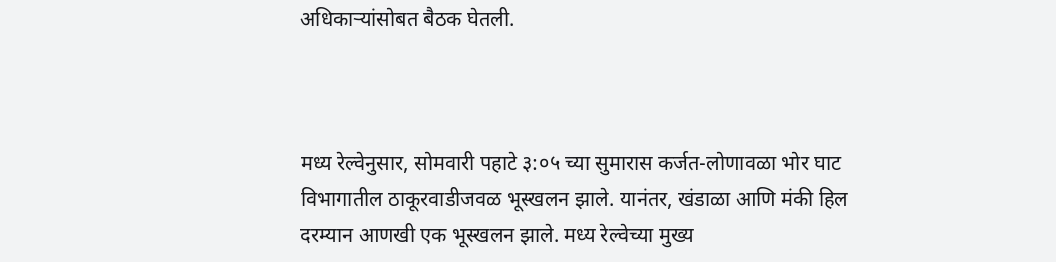अधिकाऱ्यांसोबत बैठक घेतली.



मध्य रेल्वेनुसार, सोमवारी पहाटे ३:०५ च्या सुमारास कर्जत-लोणावळा भोर घाट विभागातील ठाकूरवाडीजवळ भूस्खलन झाले. यानंतर, खंडाळा आणि मंकी हिल दरम्यान आणखी एक भूस्खलन झाले. मध्य रेल्वेच्या मुख्य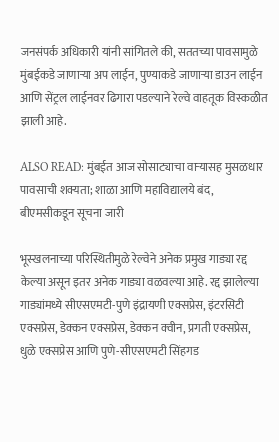जनसंपर्क अधिकारी यांनी सांगितले की, सततच्या पावसामुळे मुंबईकडे जाणाऱ्या अप लाईन, पुण्याकडे जाणाऱ्या डाउन लाईन आणि सेंट्रल लाईनवर ढिगारा पडल्याने रेल्वे वाहतूक विस्कळीत झाली आहे.

ALSO READ: मुंबईत आज सोसाट्याचा वाऱ्यासह मुसळधार पावसाची शक्यता; शाळा आणि महाविद्यालये बंद, बीएमसीकडून सूचना जारी

भूस्खलनाच्या परिस्थितीमुळे रेल्वेने अनेक प्रमुख गाड्या रद्द केल्या असून इतर अनेक गाड्या वळवल्या आहे. रद्द झालेल्या गाड्यांमध्ये सीएसएमटी-पुणे इंद्रायणी एक्सप्रेस, इंटरसिटी एक्सप्रेस, डेक्कन एक्सप्रेस, डेक्कन क्वीन, प्रगती एक्सप्रेस, धुळे एक्सप्रेस आणि पुणे-सीएसएमटी सिंहगड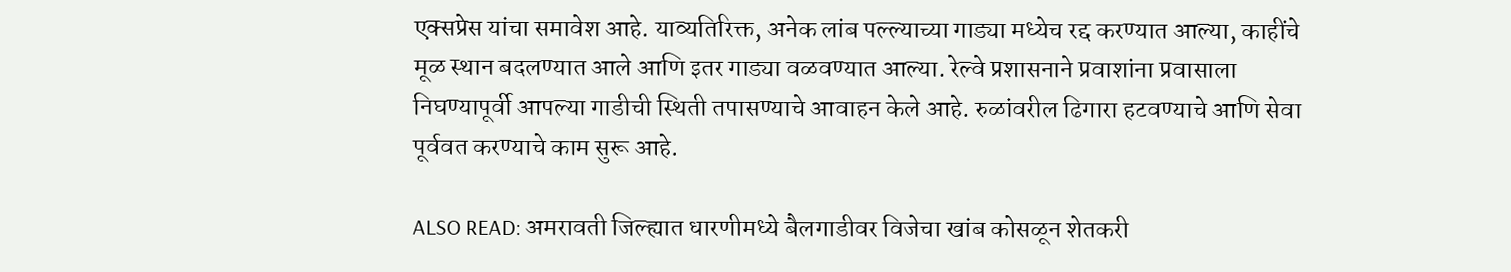एक्सप्रेस यांचा समावेश आहे. याव्यतिरिक्त, अनेक लांब पल्ल्याच्या गाड्या मध्येच रद्द करण्यात आल्या, काहींचे मूळ स्थान बदलण्यात आले आणि इतर गाड्या वळवण्यात आल्या. रेल्वे प्रशासनाने प्रवाशांना प्रवासाला निघण्यापूर्वी आपल्या गाडीची स्थिती तपासण्याचे आवाहन केले आहे. रुळांवरील ढिगारा हटवण्याचे आणि सेवा पूर्ववत करण्याचे काम सुरू आहे.

ALSO READ: अमरावती जिल्ह्यात धारणीमध्ये बैलगाडीवर विजेचा खांब कोसळून शेतकरी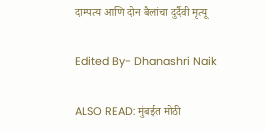दाम्पत्य आणि दोन बैलांचा दुर्दैवी मृत्यू

Edited By- Dhanashri Naik

ALSO READ: मुंबईत मोठी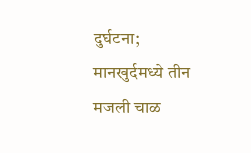दुर्घटना; मानखुर्दमध्ये तीन मजली चाळ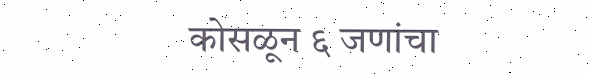कोसळून ६ जणांचा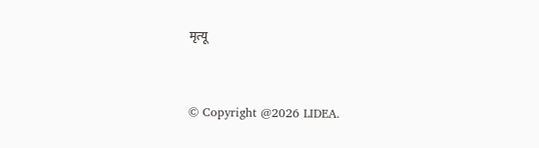मृत्यू


© Copyright @2026 LIDEA.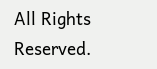All Rights Reserved.